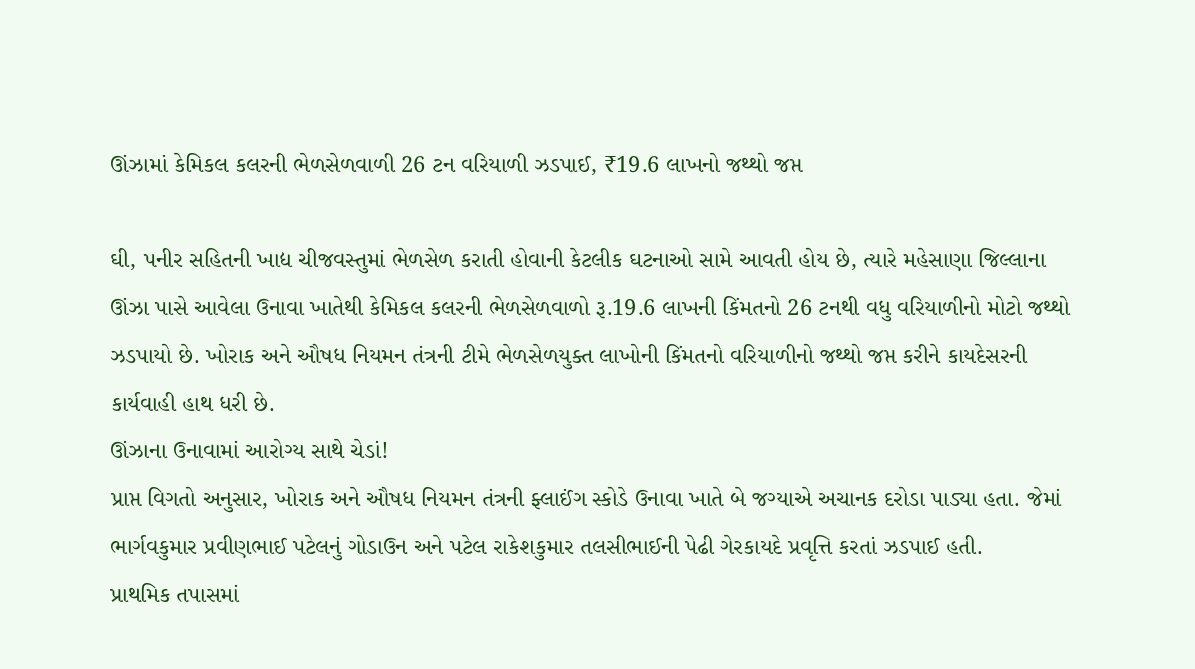ઊંઝામાં કેમિકલ કલરની ભેળસેળવાળી 26 ટન વરિયાળી ઝડપાઈ, ₹19.6 લાખનો જથ્થો જપ્ત

ઘી, પનીર સહિતની ખાદ્ય ચીજવસ્તુમાં ભેળસેળ કરાતી હોવાની કેટલીક ઘટનાઓ સામે આવતી હોય છે, ત્યારે મહેસાણા જિલ્લાના ઊંઝા પાસે આવેલા ઉનાવા ખાતેથી કેમિકલ કલરની ભેળસેળવાળો રૂ.19.6 લાખની કિંમતનો 26 ટનથી વધુ વરિયાળીનો મોટો જથ્થો ઝડપાયો છે. ખોરાક અને ઔષધ નિયમન તંત્રની ટીમે ભેળસેળયુક્ત લાખોની કિંમતનો વરિયાળીનો જથ્થો જપ્ત કરીને કાયદેસરની કાર્યવાહી હાથ ધરી છે.
ઊંઝાના ઉનાવામાં આરોગ્ય સાથે ચેડાં!
પ્રાપ્ત વિગતો અનુસાર, ખોરાક અને ઔષધ નિયમન તંત્રની ફ્લાઈંગ સ્કોડે ઉનાવા ખાતે બે જગ્યાએ અચાનક દરોડા પાડ્યા હતા. જેમાં ભાર્ગવકુમાર પ્રવીણભાઈ પટેલનું ગોડાઉન અને પટેલ રાકેશકુમાર તલસીભાઈની પેઢી ગેરકાયદે પ્રવૃત્તિ કરતાં ઝડપાઈ હતી.
પ્રાથમિક તપાસમાં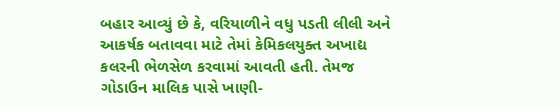બહાર આવ્યું છે કે, વરિયાળીને વધુ પડતી લીલી અને આકર્ષક બતાવવા માટે તેમાં કેમિકલયુક્ત અખાદ્ય કલરની ભેળસેળ કરવામાં આવતી હતી. તેમજ ગોડાઉન માલિક પાસે ખાણી-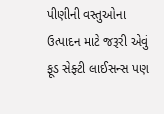પીણીની વસ્તુઓના ઉત્પાદન માટે જરૂરી એવું ફૂડ સેફ્ટી લાઈસન્સ પણ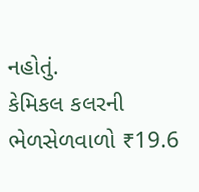નહોતું.
કેમિકલ કલરની ભેળસેળવાળો ₹19.6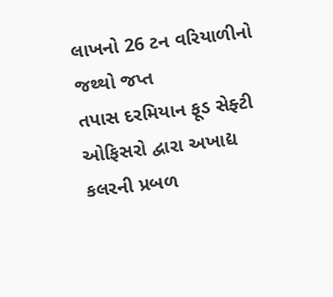લાખનો 26 ટન વરિયાળીનો જથ્થો જપ્ત
તપાસ દરમિયાન ફૂડ સેફ્ટી ઓફિસરો દ્વારા અખાદ્ય કલરની પ્રબળ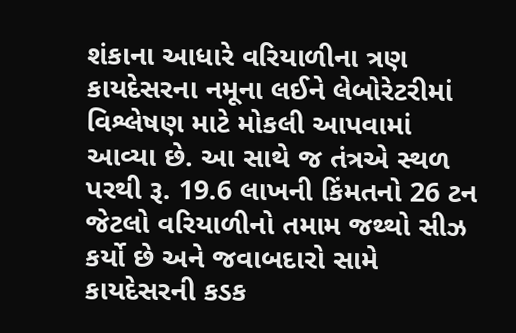શંકાના આધારે વરિયાળીના ત્રણ કાયદેસરના નમૂના લઈને લેબોરેટરીમાં વિશ્લેષણ માટે મોકલી આપવામાં આવ્યા છે. આ સાથે જ તંત્રએ સ્થળ પરથી રૂ. 19.6 લાખની કિંમતનો 26 ટન જેટલો વરિયાળીનો તમામ જથ્થો સીઝ કર્યો છે અને જવાબદારો સામે કાયદેસરની કડક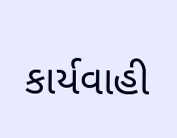કાર્યવાહી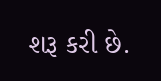શરૂ કરી છે.